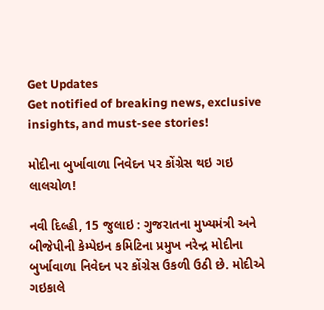Get Updates
Get notified of breaking news, exclusive insights, and must-see stories!

મોદીના બુર્ખાવાળા નિવેદન પર કોંગ્રેસ થઇ ગઇ લાલચોળ!

નવી દિલ્હી, 15 જુલાઇ : ગુજરાતના મુખ્યમંત્રી અને બીજેપીની કેમ્પેઇન કમિટિના પ્રમુખ નરેન્દ્ર મોદીના બુર્ખાવાળા નિવેદન પર કોંગ્રેસ ઉકળી ઉઠી છે. મોદીએ ગઇકાલે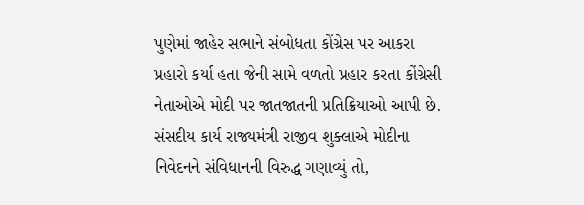પુણેમાં જાહેર સભાને સંબોધતા કોંગ્રેસ પર આકરા પ્રહારો કર્યા હતા જેની સામે વળતો પ્રહાર કરતા કોંગ્રેસી નેતાઓએ મોદી પર જાતજાતની પ્રતિક્રિયાઓ આપી છે. સંસદીય કાર્ય રાજ્યમંત્રી રાજીવ શુક્લાએ મોદીના નિવેદનને સંવિધાનની વિરુદ્ધ ગણાવ્યું તો,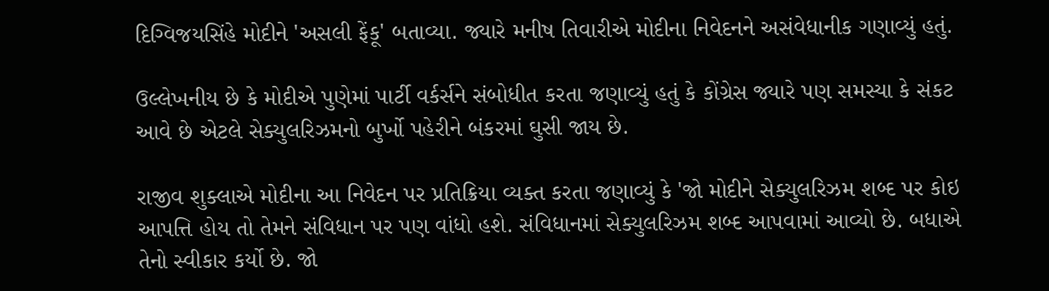દિગ્વિજયસિંહે મોદીને 'અસલી ફેંકૂ' બતાવ્યા. જ્યારે મનીષ તિવારીએ મોદીના નિવેદનને અસંવેધાનીક ગણાવ્યું હતું.

ઉલ્લેખનીય છે કે મોદીએ પુણેમાં પાર્ટી વર્કર્સને સંબોધીત કરતા જણાવ્યું હતું કે કોંગ્રેસ જ્યારે પણ સમસ્યા કે સંકટ આવે છે એટલે સેક્યુલરિઝમનો બુર્ખો પહેરીને બંકરમાં ઘુસી જાય છે.

રાજીવ શુક્લાએ મોદીના આ નિવેદન પર પ્રતિક્રિયા વ્યક્ત કરતા જણાવ્યું કે 'જો મોદીને સેક્યુલરિઝમ શબ્દ પર કોઇ આપત્તિ હોય તો તેમને સંવિધાન પર પણ વાંધો હશે. સંવિધાનમાં સેક્યુલરિઝમ શબ્દ આપવામાં આવ્યો છે. બધાએ તેનો સ્વીકાર કર્યો છે. જો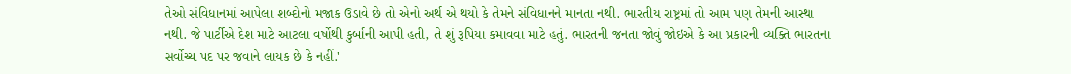તેઓ સંવિધાનમાં આપેલા શબ્દોનો મજાક ઉડાવે છે તો એનો અર્થ એ થયો કે તેમને સંવિધાનને માનતા નથી. ભારતીય રાષ્ટ્રમાં તો આમ પણ તેમની આસ્થા નથી. જે પાર્ટીએ દેશ માટે આટલા વર્ષોથી કુર્બાની આપી હતી, તે શું રૂપિયા કમાવવા માટે હતું. ભારતની જનતા જોવું જોઇએ કે આ પ્રકારની વ્યક્તિ ભારતના સર્વોચ્ચ પદ પર જવાને લાયક છે કે નહીં.'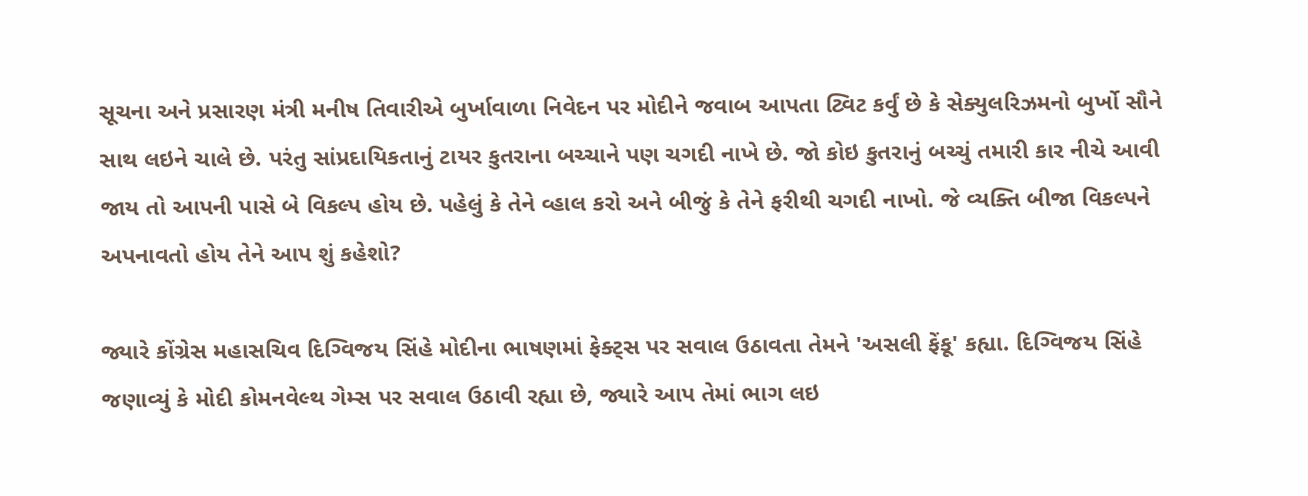સૂચના અને પ્રસારણ મંત્રી મનીષ તિવારીએ બુર્ખાવાળા નિવેદન પર મોદીને જવાબ આપતા ટ્વિટ કર્વું છે કે સેક્યુલરિઝમનો બુર્ખો સૌને સાથ લઇને ચાલે છે. પરંતુ સાંપ્રદાયિકતાનું ટાયર કુતરાના બચ્ચાને પણ ચગદી નાખે છે. જો કોઇ કુતરાનું બચ્ચું તમારી કાર નીચે આવી જાય તો આપની પાસે બે વિકલ્પ હોય છે. પહેલું કે તેને વ્હાલ કરો અને બીજું કે તેને ફરીથી ચગદી નાખો. જે વ્યક્તિ બીજા વિકલ્પને અપનાવતો હોય તેને આપ શું કહેશો?

જ્યારે કોંગ્રેસ મહાસચિવ દિગ્વિજય સિંહે મોદીના ભાષણમાં ફેક્ટ્સ પર સવાલ ઉઠાવતા તેમને 'અસલી ફેંકૂ' કહ્યા. દિગ્વિજય સિંહે જણાવ્યું કે મોદી કોમનવેલ્થ ગેમ્સ પર સવાલ ઉઠાવી રહ્યા છે, જ્યારે આપ તેમાં ભાગ લઇ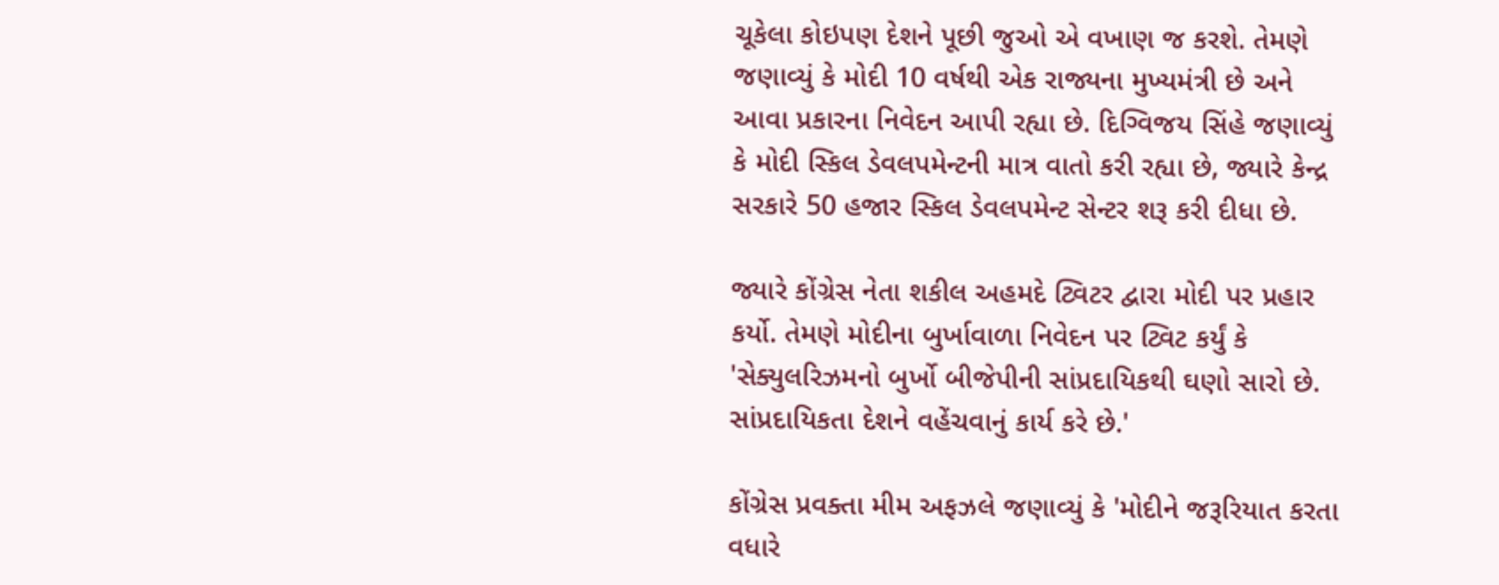ચૂકેલા કોઇપણ દેશને પૂછી જુઓ એ વખાણ જ કરશે. તેમણે જણાવ્યું કે મોદી 10 વર્ષથી એક રાજ્યના મુખ્યમંત્રી છે અને આવા પ્રકારના નિવેદન આપી રહ્યા છે. દિગ્વિજય સિંહે જણાવ્યું કે મોદી સ્કિલ ડેવલપમેન્ટની માત્ર વાતો કરી રહ્યા છે, જ્યારે કેન્દ્ર સરકારે 50 હજાર સ્કિલ ડેવલપમેન્ટ સેન્ટર શરૂ કરી દીધા છે.

જ્યારે કોંગ્રેસ નેતા શકીલ અહમદે ટ્વિટર દ્વારા મોદી પર પ્રહાર કર્યો. તેમણે મોદીના બુર્ખાવાળા નિવેદન પર ટ્વિટ કર્યું કે 'સેક્યુલરિઝમનો બુર્ખો બીજેપીની સાંપ્રદાયિકથી ઘણો સારો છે. સાંપ્રદાયિકતા દેશને વહેંચવાનું કાર્ય કરે છે.'

કોંગ્રેસ પ્રવક્તા મીમ અફઝલે જણાવ્યું કે 'મોદીને જરૂરિયાત કરતા વધારે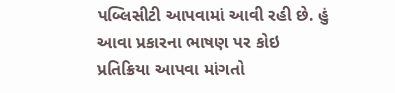પબ્લિસીટી આપવામાં આવી રહી છે. હું આવા પ્રકારના ભાષણ પર કોઇ પ્રતિક્રિયા આપવા માંગતો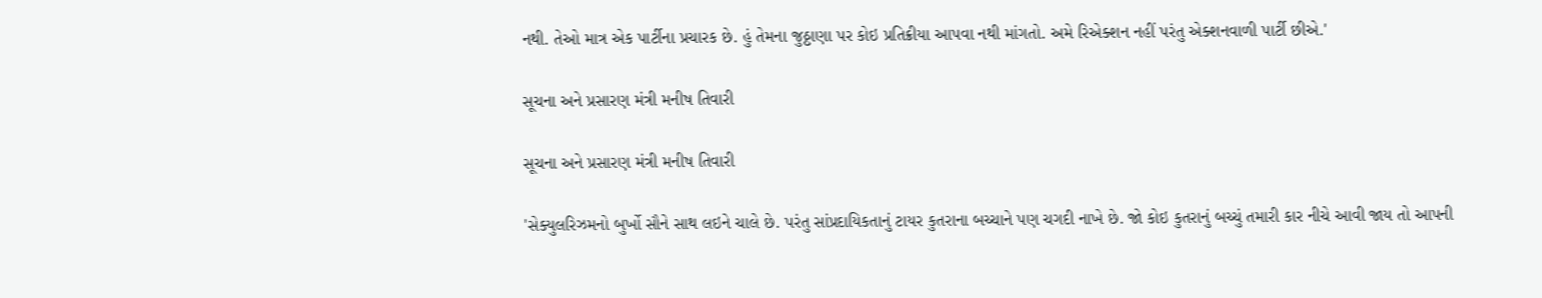નથી. તેઓ માત્ર એક પાર્ટીના પ્રચારક છે. હું તેમના જુઠ્ઠાણા પર કોઇ પ્રતિક્રીયા આપવા નથી માંગતો. અમે રિએક્શન નહીં પરંતુ એક્શનવાળી પાર્ટી છીએ.'

સૂચના અને પ્રસારણ મંત્રી મનીષ તિવારી

સૂચના અને પ્રસારણ મંત્રી મનીષ તિવારી

'સેક્યુલરિઝમનો બુર્ખો સૌને સાથ લઇને ચાલે છે. પરંતુ સાંપ્રદાયિકતાનું ટાયર કુતરાના બચ્ચાને પણ ચગદી નાખે છે. જો કોઇ કુતરાનું બચ્ચું તમારી કાર નીચે આવી જાય તો આપની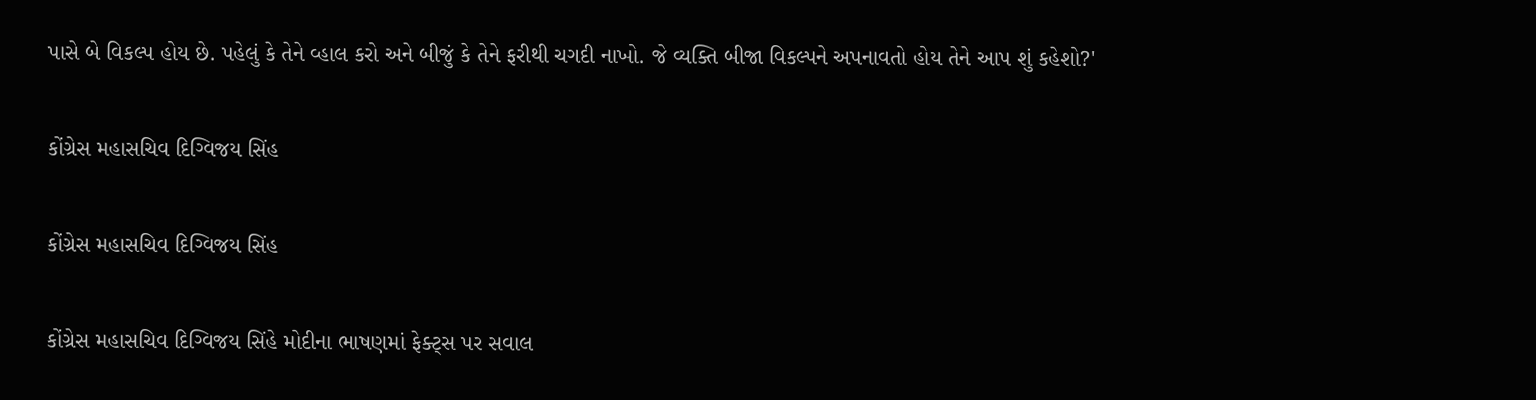પાસે બે વિકલ્પ હોય છે. પહેલું કે તેને વ્હાલ કરો અને બીજું કે તેને ફરીથી ચગદી નાખો. જે વ્યક્તિ બીજા વિકલ્પને અપનાવતો હોય તેને આપ શું કહેશો?'

કોંગ્રેસ મહાસચિવ દિગ્વિજય સિંહ

કોંગ્રેસ મહાસચિવ દિગ્વિજય સિંહ

કોંગ્રેસ મહાસચિવ દિગ્વિજય સિંહે મોદીના ભાષણમાં ફેક્ટ્સ પર સવાલ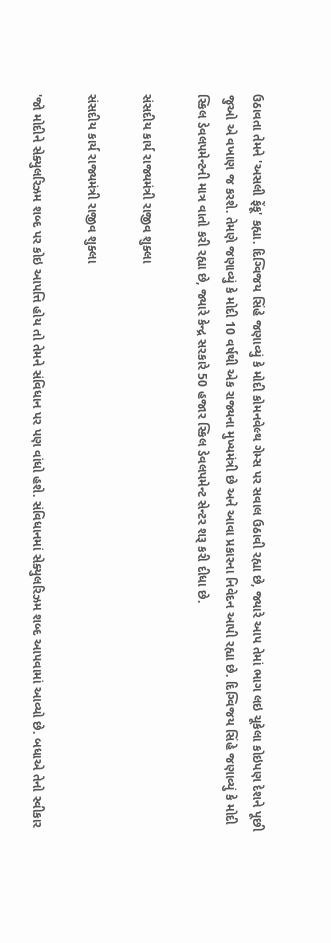ઉઠાવતા તેમને 'અસલી ફેંકૂ' કહ્યા. દિગ્વિજય સિંહે જણાવ્યું કે મોદી કોમનવેલ્થ ગેમ્સ પર સવાલ ઉઠાવી રહ્યા છે, જ્યારે આપ તેમાં ભાગ લઇ ચૂકેલા કોઇપણ દેશને પૂછી જુઓ એ વખાણ જ કરશે. તેમણે જણાવ્યું કે મોદી 10 વર્ષથી એક રાજ્યના મુખ્યમંત્રી છે અને આવા પ્રકારના નિવેદન આપી રહ્યા છે. દિગ્વિજય સિંહે જણાવ્યું કે મોદી સ્કિલ ડેવલપમેન્ટની માત્ર વાતો કરી રહ્યા છે, જ્યારે કેન્દ્ર સરકારે 50 હજાર સ્કિલ ડેવલપમેન્ટ સેન્ટર શરૂ કરી દીધા છે.

સંસદીય કાર્ય રાજ્યમંત્રી રાજીવ શુક્લા

સંસદીય કાર્ય રાજ્યમંત્રી રાજીવ શુક્લા

'જો મોદીને સેક્યુલરિઝમ શબ્દ પર કોઇ આપત્તિ હોય તો તેમને સંવિધાન પર પણ વાંધો હશે. સંવિધાનમાં સેક્યુલરિઝમ શબ્દ આપવામાં આવ્યો છે. બધાએ તેનો સ્વીકાર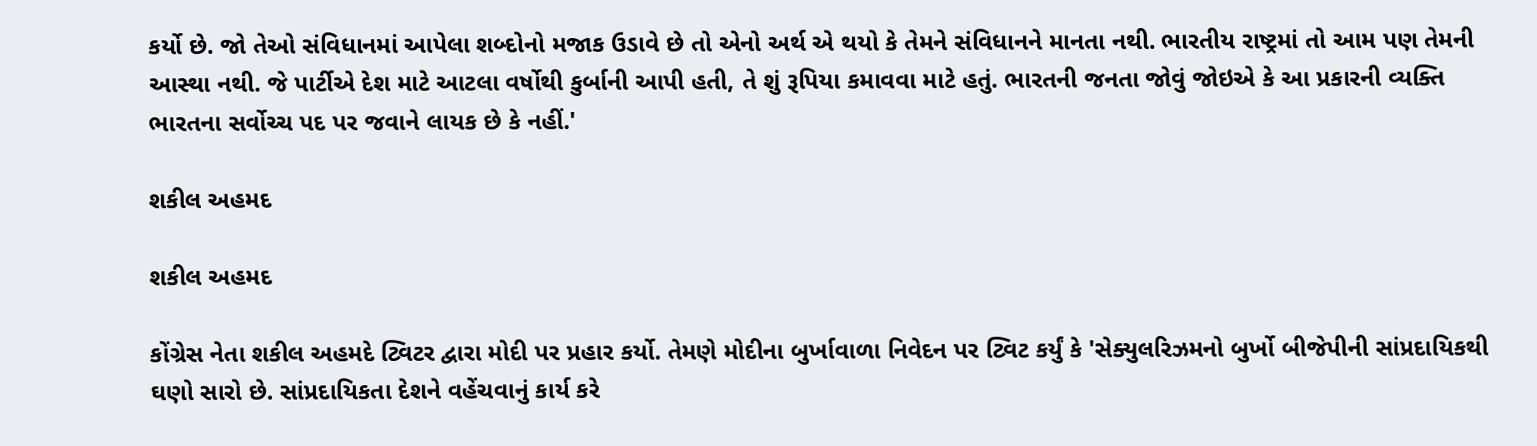કર્યો છે. જો તેઓ સંવિધાનમાં આપેલા શબ્દોનો મજાક ઉડાવે છે તો એનો અર્થ એ થયો કે તેમને સંવિધાનને માનતા નથી. ભારતીય રાષ્ટ્રમાં તો આમ પણ તેમની આસ્થા નથી. જે પાર્ટીએ દેશ માટે આટલા વર્ષોથી કુર્બાની આપી હતી, તે શું રૂપિયા કમાવવા માટે હતું. ભારતની જનતા જોવું જોઇએ કે આ પ્રકારની વ્યક્તિ ભારતના સર્વોચ્ચ પદ પર જવાને લાયક છે કે નહીં.'

શકીલ અહમદ

શકીલ અહમદ

કોંગ્રેસ નેતા શકીલ અહમદે ટ્વિટર દ્વારા મોદી પર પ્રહાર કર્યો. તેમણે મોદીના બુર્ખાવાળા નિવેદન પર ટ્વિટ કર્યું કે 'સેક્યુલરિઝમનો બુર્ખો બીજેપીની સાંપ્રદાયિકથી ઘણો સારો છે. સાંપ્રદાયિકતા દેશને વહેંચવાનું કાર્ય કરે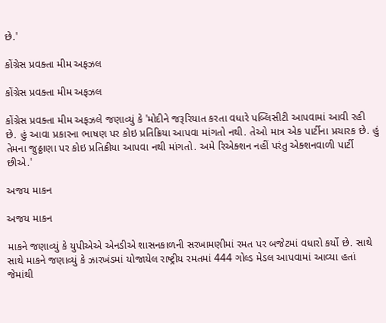છે.'

કોંગ્રેસ પ્રવક્તા મીમ અફઝલ

કોંગ્રેસ પ્રવક્તા મીમ અફઝલ

કોંગ્રેસ પ્રવક્તા મીમ અફઝલે જણાવ્યું કે 'મોદીને જરૂરિયાત કરતા વધારે પબ્લિસીટી આપવામાં આવી રહી છે. હું આવા પ્રકારના ભાષણ પર કોઇ પ્રતિક્રિયા આપવા માંગતો નથી. તેઓ માત્ર એક પાર્ટીના પ્રચારક છે. હું તેમના જુઠ્ઠાણા પર કોઇ પ્રતિક્રીયા આપવા નથી માંગતો. અમે રિએક્શન નહીં પરંતુ એક્શનવાળી પાર્ટી છીએ.'

અજય માકન

અજય માકન

માકને જણાવ્યું કે યુપીએએ એનડીએ શાસનકાળની સરખામણીમાં રમત પર બજેટમાં વધારો કર્યો છે. સાથે સાથે માકને જણાવ્યું કે ઝારખંડમાં યોજાયેલ રાષ્ટ્રીય રમતમાં 444 ગોલ્ડ મેડલ આપવામાં આવ્યા હતાં જેમાંથી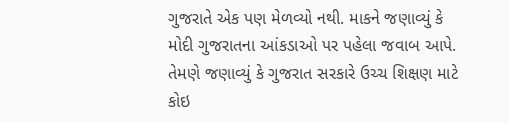ગુજરાતે એક પણ મેળવ્યો નથી. માકને જણાવ્યું કે મોદી ગુજરાતના આંકડાઓ પર પહેલા જવાબ આપે. તેમણે જણાવ્યું કે ગુજરાત સરકારે ઉચ્ચ શિક્ષણ માટે કોઇ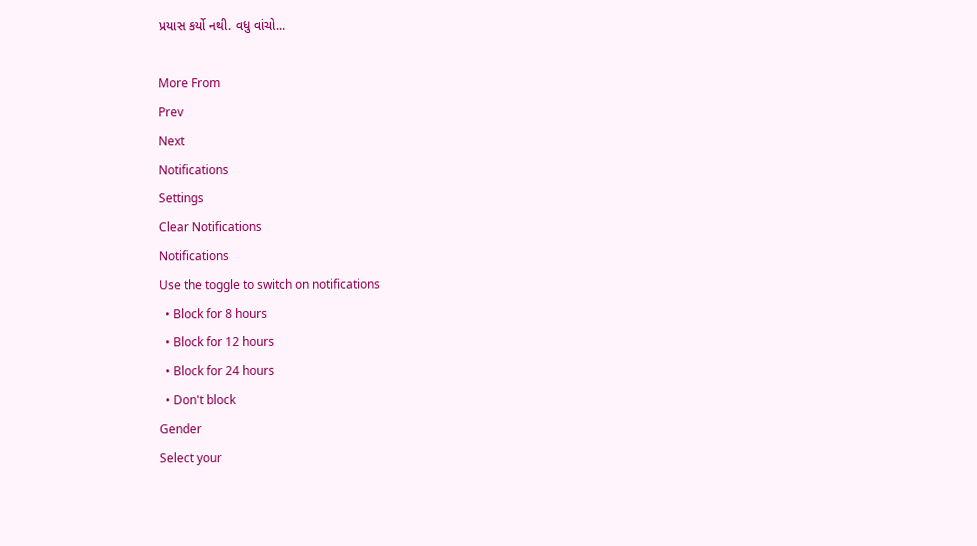પ્રયાસ કર્યો નથી. વધુ વાંચો...

More From
Prev
Next
Notifications
Settings
Clear Notifications
Notifications
Use the toggle to switch on notifications
  • Block for 8 hours
  • Block for 12 hours
  • Block for 24 hours
  • Don't block
Gender
Select your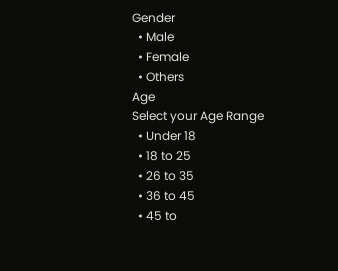Gender
  • Male
  • Female
  • Others
Age
Select your Age Range
  • Under 18
  • 18 to 25
  • 26 to 35
  • 36 to 45
  • 45 to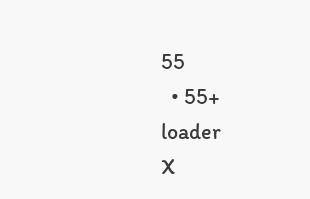55
  • 55+
loader
X